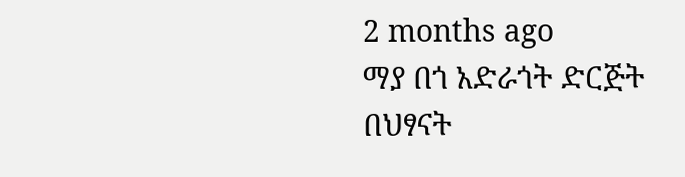2 months ago
ማያ በጎ አድራጎት ድርጅት በህፃናት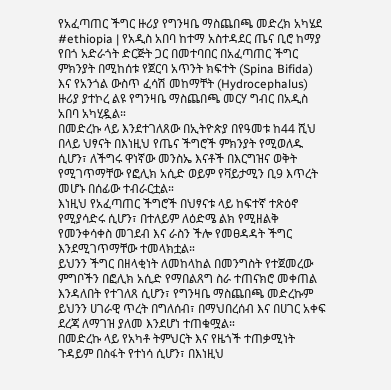የአፈጣጠር ችግር ዙሪያ የግንዛቤ ማስጨበጫ መድረክ አካሄደ
#ethiopia | የአዲስ አበባ ከተማ አስተዳደር ጤና ቢሮ ከማያ የበጎ አድራጎት ድርጅት ጋር በመተባበር በአፈጣጠር ችግር ምክንያት በሚከሰቱ የጀርባ አጥንት ክፍተት (Spina Bifida) እና የአንጎል ውስጥ ፈሳሽ መከማቸት (Hydrocephalus) ዙሪያ ያተኮረ ልዩ የግንዛቤ ማስጨበጫ መርሃ ግብር በአዲስ አበባ አካሂዷል።
በመድረኩ ላይ እንደተገለጸው በኢትዮጵያ በየዓመቱ ከ44 ሺህ በላይ ህፃናት በእነዚህ የጤና ችግሮች ምክንያት የሚወለዱ ሲሆን፣ ለችግሩ ዋነኛው መንስኤ እናቶች በእርግዝና ወቅት የሚገጥማቸው የፎሊክ አሲድ ወይም የቫይታሚን ቢ9 እጥረት መሆኑ በሰፊው ተብራርቷል።
እነዚህ የአፈጣጠር ችግሮች በህፃናቱ ላይ ከፍተኛ ተጽዕኖ የሚያሳድሩ ሲሆን፣ በተለይም ለዕድሜ ልክ የሚዘልቅ የመንቀሳቀስ መገደብ እና ራስን ችሎ የመፀዳዳት ችግር እንደሚገጥማቸው ተመላክቷል።
ይህንን ችግር በዘላቂነት ለመከላከል በመንግስት የተጀመረው ምግቦችን በፎሊክ አሲድ የማበልጸግ ስራ ተጠናክሮ መቀጠል እንዳለበት የተገለጸ ሲሆን፣ የግንዛቤ ማስጨበጫ መድረኩም ይህንን ሀገራዊ ጥረት በግለሰብ፣ በማህበረሰብ እና በሀገር አቀፍ ደረጃ ለማገዝ ያለመ እንደሆነ ተጠቁሟል።
በመድረኩ ላይ የአካቶ ትምህርት እና የዜጎች ተጠቃሚነት ጉዳይም በስፋት የተነሳ ሲሆን፣ በእነዚህ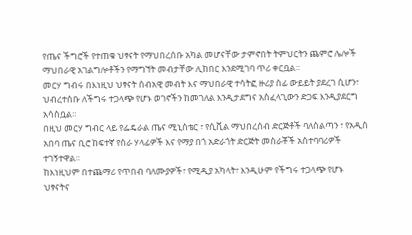የጤና ችግሮች የተጠቁ ህፃናት የማህበረሰቡ አካል መሆናቸው ታምኖበት ትምህርትን ጨምሮ ሌሎች ማህበራዊ አገልግሎቶችን የማግኘት መብታቸው ሊከበር እንደሚገባ ጥሪ ቀርቧል።
መርሃ ግብሩ በእነዚህ ህፃናት ሰብአዊ መብት እና ማህበራዊ ተሳትፎ ዙሪያ ሰፊ ውይይት ያደረገ ሲሆን፣ ህብረተሰቡ ለችግሩ ተጋላጭ የሆኑ ወገኖችን ከመገለል እንዲታደግና አስፈላጊውን ድጋፍ እንዲያደርግ አሳስቧል።
በዚህ መርሃ ግብር ላይ የፌዴራል ጤና ሚኒስቴር ፣ የሲቪል ማህበረሰብ ድርጅቶች ባለስልጣን ፣ የአዲስ አበባ ጤና ቢሮ ከፍተኛ የስራ ሃላፊዎች እና የማያ በጎ አድራጎት ድርጅት መስራቾች አስተባባሪዎች ተገኝተዋል።
ከእነዚህም በተጨማሪ የጥበብ ባለሙያዎች፣ የሚዲያ አካላት፣ እንዲሁም የችግሩ ተጋላጭ የሆኑ ህፃናትና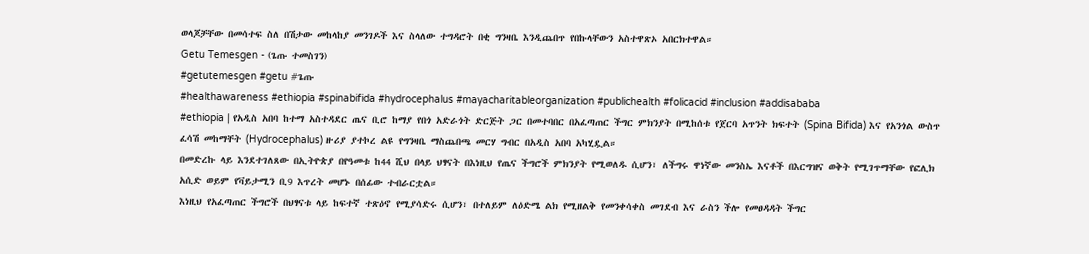ወላጆቻቸው በመሳተፍ ስለ በሽታው መከላከያ መንገዶች እና ስላለው ተግዳሮት በቂ ግንዛቤ እንዲጨበጥ የበኩላቸውን አስተዋጽኦ አበርክተዋል።
Getu Temesgen - (ጌጡ ተመስገን)
#getutemesgen #getu #ጌጡ
#healthawareness #ethiopia #spinabifida #hydrocephalus #mayacharitableorganization #publichealth #folicacid #inclusion #addisababa
#ethiopia | የአዲስ አበባ ከተማ አስተዳደር ጤና ቢሮ ከማያ የበጎ አድራጎት ድርጅት ጋር በመተባበር በአፈጣጠር ችግር ምክንያት በሚከሰቱ የጀርባ አጥንት ክፍተት (Spina Bifida) እና የአንጎል ውስጥ ፈሳሽ መከማቸት (Hydrocephalus) ዙሪያ ያተኮረ ልዩ የግንዛቤ ማስጨበጫ መርሃ ግብር በአዲስ አበባ አካሂዷል።
በመድረኩ ላይ እንደተገለጸው በኢትዮጵያ በየዓመቱ ከ44 ሺህ በላይ ህፃናት በእነዚህ የጤና ችግሮች ምክንያት የሚወለዱ ሲሆን፣ ለችግሩ ዋነኛው መንስኤ እናቶች በእርግዝና ወቅት የሚገጥማቸው የፎሊክ አሲድ ወይም የቫይታሚን ቢ9 እጥረት መሆኑ በሰፊው ተብራርቷል።
እነዚህ የአፈጣጠር ችግሮች በህፃናቱ ላይ ከፍተኛ ተጽዕኖ የሚያሳድሩ ሲሆን፣ በተለይም ለዕድሜ ልክ የሚዘልቅ የመንቀሳቀስ መገደብ እና ራስን ችሎ የመፀዳዳት ችግር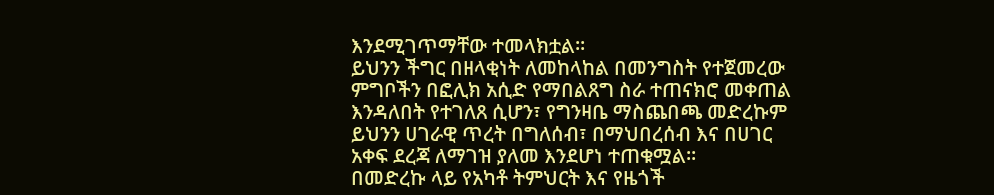እንደሚገጥማቸው ተመላክቷል።
ይህንን ችግር በዘላቂነት ለመከላከል በመንግስት የተጀመረው ምግቦችን በፎሊክ አሲድ የማበልጸግ ስራ ተጠናክሮ መቀጠል እንዳለበት የተገለጸ ሲሆን፣ የግንዛቤ ማስጨበጫ መድረኩም ይህንን ሀገራዊ ጥረት በግለሰብ፣ በማህበረሰብ እና በሀገር አቀፍ ደረጃ ለማገዝ ያለመ እንደሆነ ተጠቁሟል።
በመድረኩ ላይ የአካቶ ትምህርት እና የዜጎች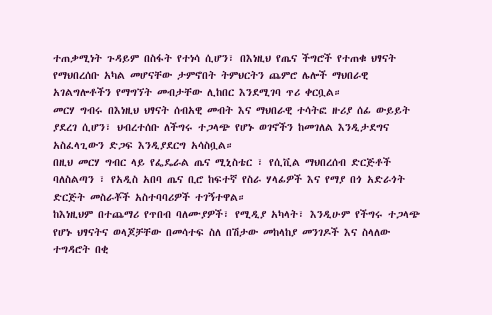ተጠቃሚነት ጉዳይም በስፋት የተነሳ ሲሆን፣ በእነዚህ የጤና ችግሮች የተጠቁ ህፃናት የማህበረሰቡ አካል መሆናቸው ታምኖበት ትምህርትን ጨምሮ ሌሎች ማህበራዊ አገልግሎቶችን የማግኘት መብታቸው ሊከበር እንደሚገባ ጥሪ ቀርቧል።
መርሃ ግብሩ በእነዚህ ህፃናት ሰብአዊ መብት እና ማህበራዊ ተሳትፎ ዙሪያ ሰፊ ውይይት ያደረገ ሲሆን፣ ህብረተሰቡ ለችግሩ ተጋላጭ የሆኑ ወገኖችን ከመገለል እንዲታደግና አስፈላጊውን ድጋፍ እንዲያደርግ አሳስቧል።
በዚህ መርሃ ግብር ላይ የፌዴራል ጤና ሚኒስቴር ፣ የሲቪል ማህበረሰብ ድርጅቶች ባለስልጣን ፣ የአዲስ አበባ ጤና ቢሮ ከፍተኛ የስራ ሃላፊዎች እና የማያ በጎ አድራጎት ድርጅት መስራቾች አስተባባሪዎች ተገኝተዋል።
ከእነዚህም በተጨማሪ የጥበብ ባለሙያዎች፣ የሚዲያ አካላት፣ እንዲሁም የችግሩ ተጋላጭ የሆኑ ህፃናትና ወላጆቻቸው በመሳተፍ ስለ በሽታው መከላከያ መንገዶች እና ስላለው ተግዳሮት በቂ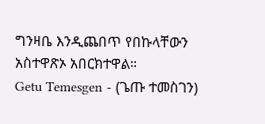ግንዛቤ እንዲጨበጥ የበኩላቸውን አስተዋጽኦ አበርክተዋል።
Getu Temesgen - (ጌጡ ተመስገን)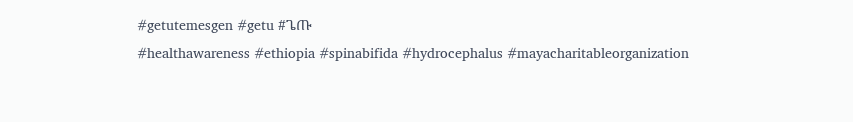#getutemesgen #getu #ጌጡ
#healthawareness #ethiopia #spinabifida #hydrocephalus #mayacharitableorganization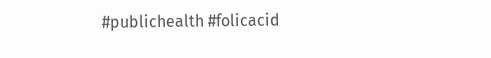#publichealth #folicacid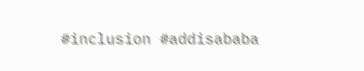#inclusion #addisababa